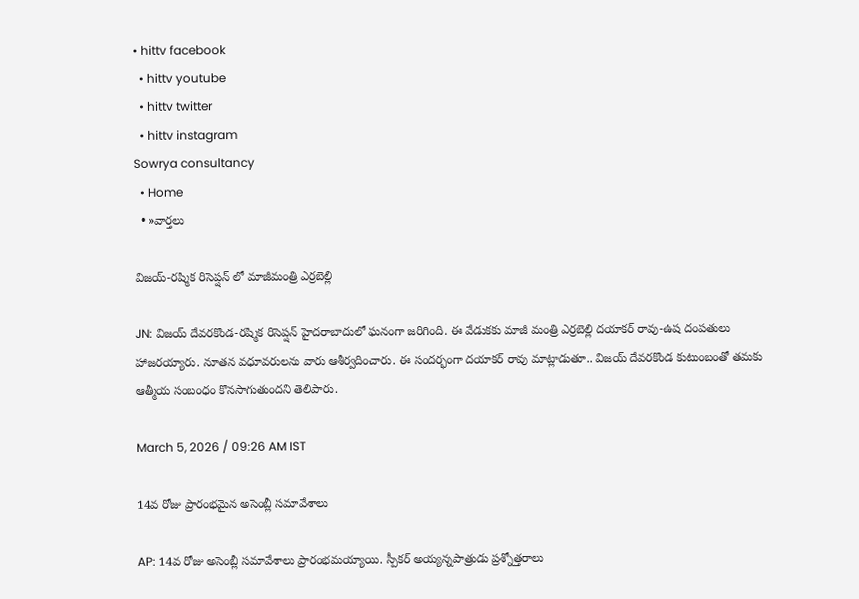• hittv facebook
  • hittv youtube
  • hittv twitter
  • hittv instagram
Sowrya consultancy
  • Home
  • »వార్తలు

విజయ్-రష్మిక రిసెప్షన్ లో మాజీమంత్రి ఎర్రబెల్లి

JN: విజయ్ దేవరకొండ-రష్మిక రిసెప్షన్ హైదరాబాదులో ఘనంగా జరిగింది. ఈ వేడుకకు మాజీ మంత్రి ఎర్రబెల్లి దయాకర్ రావు-ఉష దంపతులు హాజరయ్యారు. నూతన వధూవరులను వారు ఆశీర్వదించారు. ఈ సందర్భంగా దయాకర్ రావు మాట్లాడుతూ.. విజయ్ దేవరకొండ కుటుంబంతో తమకు ఆత్మీయ సంబంధం కొనసాగుతుందని తెలిపారు.

March 5, 2026 / 09:26 AM IST

14వ రోజు ప్రారంభమైన అసెంబ్లీ సమావేశాలు

AP: 14వ రోజు అసెంబ్లీ సమావేశాలు ప్రారంభమయ్యాయి. స్పీకర్ అయ్యన్నపాత్రుడు ప్రశ్నోత్తరాలు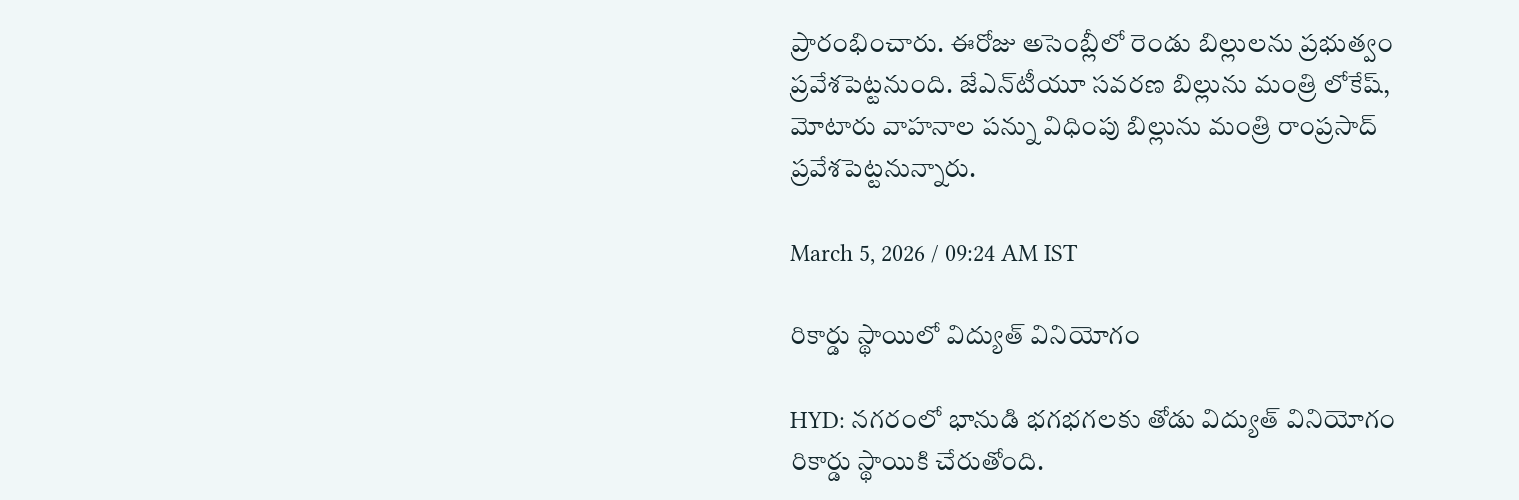ప్రారంభించారు. ఈరోజు అసెంబ్లీలో రెండు బిల్లులను ప్రభుత్వం ప్రవేశపెట్టనుంది. జేఎన్‌టీయూ సవరణ బిల్లును మంత్రి లోకేష్, మోటారు వాహనాల పన్ను విధింపు బిల్లును మంత్రి రాంప్రసాద్ ప్రవేశపెట్టనున్నారు.

March 5, 2026 / 09:24 AM IST

రికార్డు స్థాయిలో విద్యుత్ వినియోగం

HYD: నగరంలో భానుడి భగభగలకు తోడు విద్యుత్ వినియోగం రికార్డు స్థాయికి చేరుతోంది.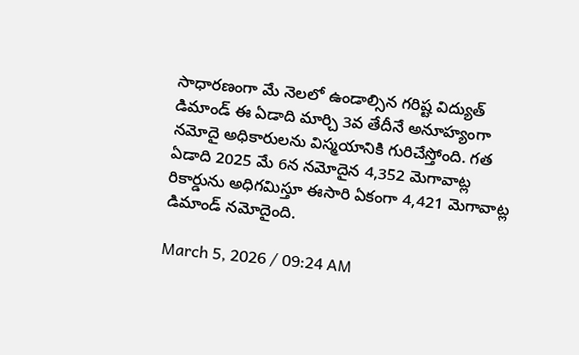సాధారణంగా మే నెలలో ఉండాల్సిన గరిష్ట విద్యుత్ డిమాండ్ ఈ ఏడాది మార్చి 3వ తేదీనే అనూహ్యంగా నమోదై అధికారులను విస్మయానికి గురిచేస్తోంది. గత ఏడాది 2025 మే 6న నమోదైన 4,352 మెగావాట్ల రికార్డును అధిగమిస్తూ ఈసారి ఏకంగా 4,421 మెగావాట్ల డిమాండ్ నమోదైంది.

March 5, 2026 / 09:24 AM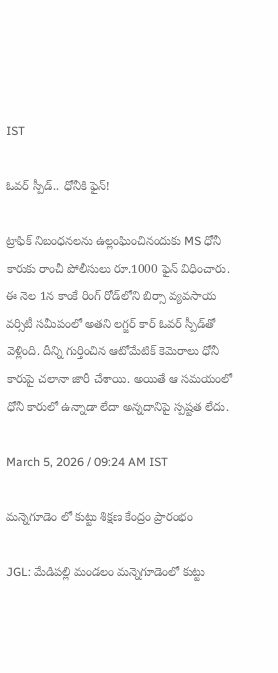IST

ఓవర్ స్పీడ్.. ధోనీకి ఫైన్!

ట్రాఫిక్ నిబంధనలను ఉల్లంఘించినందుకు MS ధోనీ కారుకు రాంచీ పోలీసులు రూ.1000 ఫైన్ విధించారు. ఈ నెల 1న కాంకే రింగ్ రోడ్‌లోని బిర్సా వ్యవసాయ వర్సిటీ సమీపంలో అతని లగ్జర్ కార్ ఓవర్ స్పీడ్‌తో వెళ్లింది. దీన్ని గుర్తించిన ఆటోమేటిక్ కెమెరాలు ధోనీ కారుపై చలానా జారీ చేశాయి. అయితే ఆ సమయంలో ధోనీ కారులో ఉన్నాడా లేదా అన్నదానిపై స్పష్టత లేదు.

March 5, 2026 / 09:24 AM IST

మన్నెగూడెం లో కుట్టు శిక్షణ కేంద్రం ప్రారంభం

JGL: మేడిపల్లి మండలం మన్నెగూడెంలో కుట్టు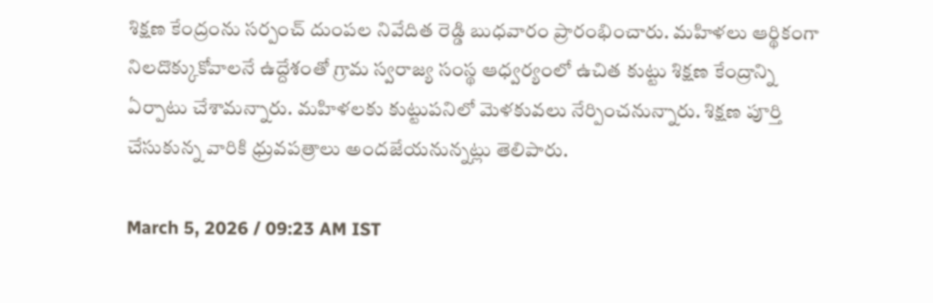శిక్షణ కేంద్రంను సర్పంచ్ దుంపల నివేదిత రెడ్డి బుధవారం ప్రారంభించారు. మహిళలు ఆర్థికంగా నిలదొక్కుకోవాలనే ఉద్దేశంతో గ్రామ స్వరాజ్య సంస్థ ఆధ్వర్యంలో ఉచిత కుట్టు శిక్షణ కేంద్రాన్ని ఏర్పాటు చేశామన్నారు. మహిళలకు కుట్టుపనిలో మెళకువలు నేర్పించనున్నారు. శిక్షణ పూర్తి చేసుకున్న వారికి ధ్రువపత్రాలు అందజేయనున్నట్లు తెలిపారు.

March 5, 2026 / 09:23 AM IST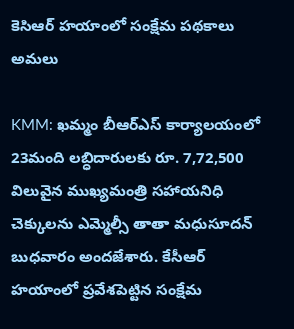కెసిఆర్ హయాంలో సంక్షేమ పథకాలు అమలు

KMM: ఖమ్మం బీఆర్ఎస్ కార్యాలయంలో 23మంది లబ్ధిదారులకు రూ. 7,72,500 విలువైన ముఖ్యమంత్రి సహాయనిధి చెక్కులను ఎమ్మెల్సీ తాతా మధుసూదన్ బుధవారం అందజేశారు. కేసీఆర్ హయాంలో ప్రవేశపెట్టిన సంక్షేమ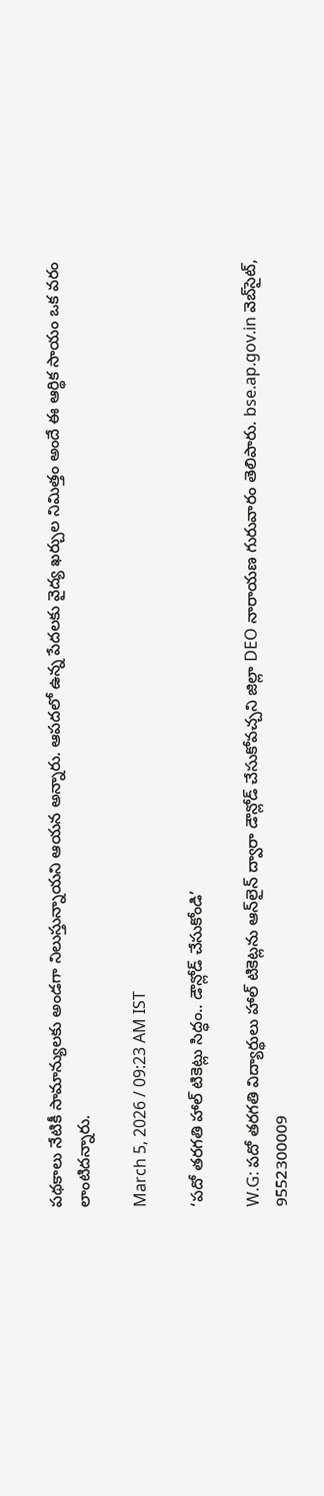పథకాలు నేటికీ సామాన్యులకు అండగా నిలుస్తున్నాయని ఆయన అన్నారు. ఆపదలో ఉన్న పేదలకు వైద్య ఖర్చుల నిమిత్తం అందే ఈ ఆర్థిక సాయం ఒక వరం లాంటిదన్నారు.

March 5, 2026 / 09:23 AM IST

‘పదో తరగతి హాల్ టికెట్లు సిద్ధం.. డౌన్లోడ్ చేసుకోండి’

W.G: పదో తరగతి విద్యార్థులు హాల్ టికెట్లను ఆన్‌లైన్ ద్వారా డౌన్లోడ్ చేసుకోవచ్చని జిల్లా DEO నారాయణ గురువారం తెలిపారు. bse.ap.gov.in వెబ్‌సైట్, 9552300009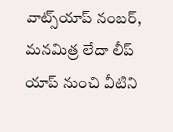వాట్స్‌యాప్ నంబర్, మనమిత్ర లేదా లీప్ యాప్ నుంచి వీటిని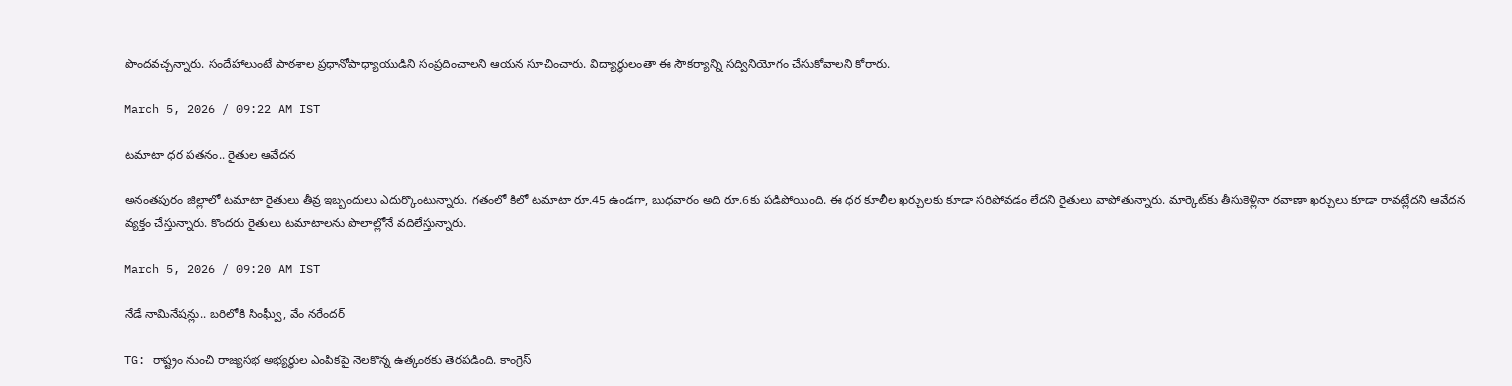పొందవచ్చన్నారు. సందేహాలుంటే పాఠశాల ప్రధానోపాధ్యాయుడిని సంప్రదించాలని ఆయన సూచించారు. విద్యార్థులంతా ఈ సౌకర్యాన్ని సద్వినియోగం చేసుకోవాలని కోరారు.

March 5, 2026 / 09:22 AM IST

టమాటా ధర పతనం.. రైతుల ఆవేదన

అనంతపురం జిల్లాలో టమాటా రైతులు తీవ్ర ఇబ్బందులు ఎదుర్కొంటున్నారు. గతంలో కిలో టమాటా రూ.45 ఉండగా, బుధవారం అది రూ.6కు పడిపోయింది. ఈ ధర కూలీల ఖర్చులకు కూడా సరిపోవడం లేదని రైతులు వాపోతున్నారు. మార్కెట్‌కు తీసుకెళ్లినా రవాణా ఖర్చులు కూడా రావట్లేదని ఆవేదన వ్యక్తం చేస్తున్నారు. కొందరు రైతులు టమాటాలను పొలాల్లోనే వదిలేస్తున్నారు.

March 5, 2026 / 09:20 AM IST

నేడే నామినేషన్లు.. బరిలోకి సింఘ్వీ, వేం నరేందర్

TG: రాష్ట్రం నుంచి రాజ్యసభ అభ్యర్థుల ఎంపికపై నెలకొన్న ఉత్కంఠకు తెరపడింది. కాంగ్రెస్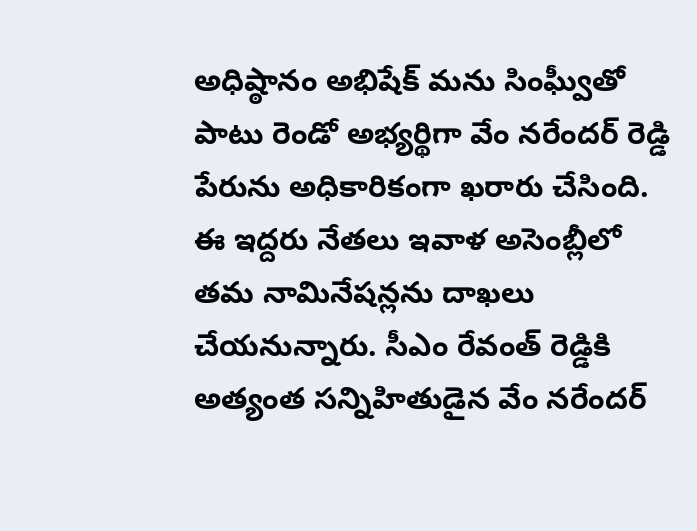అధిష్ఠానం అభిషేక్ మను సింఘ్వీతో పాటు రెండో అభ్యర్థిగా వేం నరేందర్ రెడ్డి పేరును అధికారికంగా ఖరారు చేసింది. ఈ ఇద్దరు నేతలు ఇవాళ అసెంబ్లీలో తమ నామినేషన్లను దాఖలు చేయనున్నారు. సీఎం రేవంత్ రెడ్డికి అత్యంత సన్నిహితుడైన వేం నరేందర్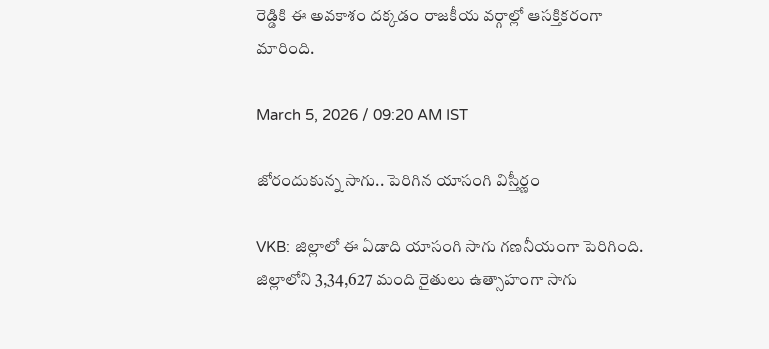రెడ్డికి ఈ అవకాశం దక్కడం రాజకీయ వర్గాల్లో ఆసక్తికరంగా మారింది.

March 5, 2026 / 09:20 AM IST

జోరందుకున్న సాగు.. పెరిగిన యాసంగి విస్తీర్ణం

VKB: జిల్లాలో ఈ ఏడాది యాసంగి సాగు గణనీయంగా పెరిగింది. జిల్లాలోని 3,34,627 మంది రైతులు ఉత్సాహంగా సాగు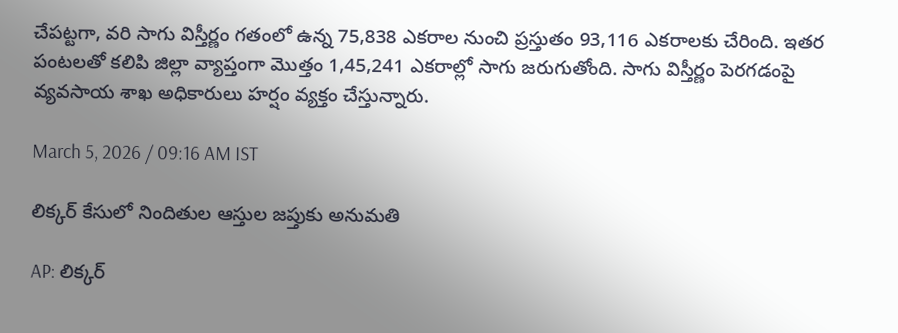చేపట్టగా, వరి సాగు విస్తీర్ణం గతంలో ఉన్న 75,838 ఎకరాల నుంచి ప్రస్తుతం 93,116 ఎకరాలకు చేరింది. ఇతర పంటలతో కలిపి జిల్లా వ్యాప్తంగా మొత్తం 1,45,241 ఎకరాల్లో సాగు జరుగుతోంది. సాగు విస్తీర్ణం పెరగడంపై వ్యవసాయ శాఖ అధికారులు హర్షం వ్యక్తం చేస్తున్నారు.

March 5, 2026 / 09:16 AM IST

లిక్కర్ కేసులో నిందితుల ఆస్తుల జప్తుకు అనుమతి

AP: లిక్కర్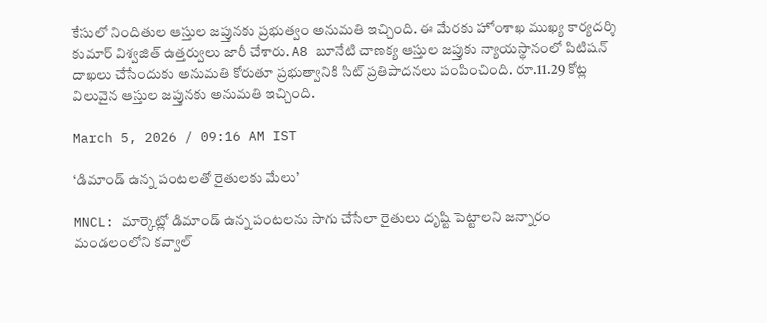కేసులో నిందితుల ఆస్తుల జప్తునకు ప్రభుత్వం అనుమతి ఇచ్చింది. ఈ మేరకు హోంశాఖ ముఖ్య కార్యదర్శి కుమార్ విశ్వజిత్ ఉత్తర్వులు జారీ చేశారు. A8 బూనేటి చాణక్య ఆస్తుల జప్తుకు న్యాయస్థానంలో పిటిషన్ దాఖలు చేసేందుకు అనుమతి కోరుతూ ప్రభుత్వానికి సిట్ ప్రతిపాదనలు పంపించింది. రూ.11.29 కోట్ల విలువైన ఆస్తుల జప్తునకు అనుమతి ఇచ్చింది.

March 5, 2026 / 09:16 AM IST

‘డిమాండ్ ఉన్న పంటలతో రైతులకు మేలు’

MNCL: మార్కెట్లో డిమాండ్ ఉన్న పంటలను సాగు చేసేలా రైతులు దృష్టి పెట్టాలని జన్నారం మండలంలోని కవ్వాల్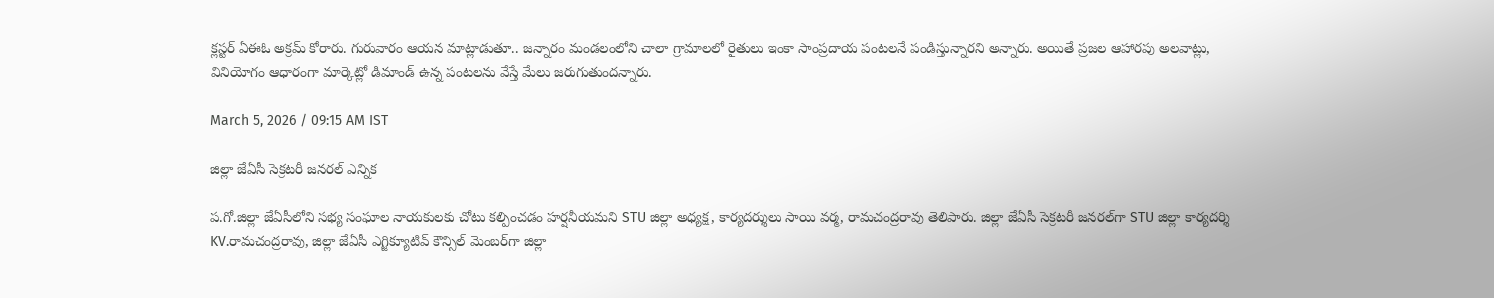క్లస్టర్ ఏఈఓ అక్రమ్ కోరారు. గురువారం ఆయన మాట్లాడుతూ.. జన్నారం మండలంలోని చాలా గ్రామాలలో రైతులు ఇంకా సాంప్రదాయ పంటలనే పండిస్తున్నారని అన్నారు. అయితే ప్రజల ఆహారపు అలవాట్లు, వినియోగం ఆధారంగా మార్కెట్లో డిమాండ్ ఉన్న పంటలను వేస్తే మేలు జరుగుతుందన్నారు.

March 5, 2026 / 09:15 AM IST

జిల్లా జేఏసీ సెక్రటరీ జనరల్ ఎన్నిక

ప.గో.జిల్లా జేఏసీలోని సభ్య సంఘాల నాయకులకు చోటు కల్పించడం హర్షనీయమని STU జిల్లా అధ్యక్ష, కార్యదర్శులు సాయి వర్మ, రామచంద్రరావు తెలిపారు. జిల్లా జేఏసీ సెక్రటరీ జనరల్‌గా STU జిల్లా కార్యదర్శి KV.రామచంద్రరావు, జిల్లా జేఏసీ ఎగ్జిక్యూటివ్ కౌన్సిల్ మెంబర్‌గా జిల్లా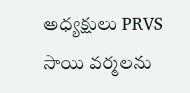అధ్యక్షులు PRVS సాయి వర్మలను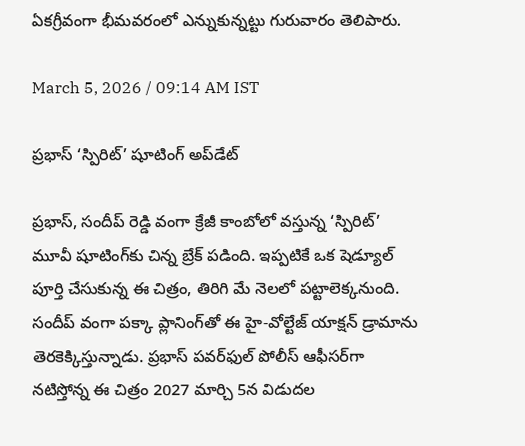ఏకగ్రీవంగా భీమవరంలో ఎన్నుకున్నట్టు గురువారం తెలిపారు.

March 5, 2026 / 09:14 AM IST

ప్రభాస్ ‘స్పిరిట్’ షూటింగ్ అప్‌డేట్

ప్రభాస్, సందీప్ రెడ్డి వంగా క్రేజీ కాంబోలో వస్తున్న ‘స్పిరిట్’ మూవీ షూటింగ్‌కు చిన్న బ్రేక్ పడింది. ఇప్పటికే ఒక షెడ్యూల్ పూర్తి చేసుకున్న ఈ చిత్రం, తిరిగి మే నెలలో పట్టాలెక్కనుంది. సందీప్ వంగా పక్కా ప్లానింగ్‌తో ఈ హై-వోల్టేజ్ యాక్షన్ డ్రామాను తెరకెక్కిస్తున్నాడు. ప్రభాస్ పవర్‌ఫుల్ పోలీస్ ఆఫీసర్‌గా నటిస్తోన్న ఈ చిత్రం 2027 మార్చి 5న విడుదల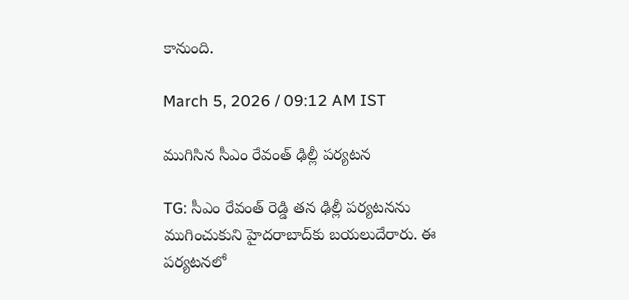కానుంది.

March 5, 2026 / 09:12 AM IST

ముగిసిన సీఎం రేవంత్ ఢిల్లీ పర్యటన

TG: సీఎం రేవంత్ రెడ్డి తన ఢిల్లీ పర్యటనను ముగించుకుని హైదరాబాద్‌కు బయలుదేరారు. ఈ పర్యటనలో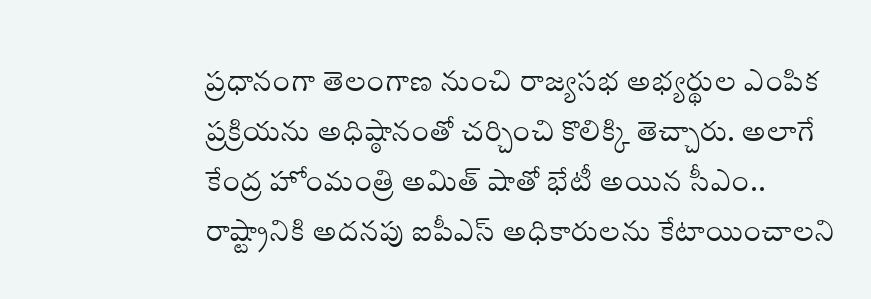ప్రధానంగా తెలంగాణ నుంచి రాజ్యసభ అభ్యర్థుల ఎంపిక ప్రక్రియను అధిష్ఠానంతో చర్చించి కొలిక్కి తెచ్చారు. అలాగే కేంద్ర హోంమంత్రి అమిత్ షాతో భేటీ అయిన సీఎం.. రాష్ట్రానికి అదనపు ఐపీఎస్ అధికారులను కేటాయించాలని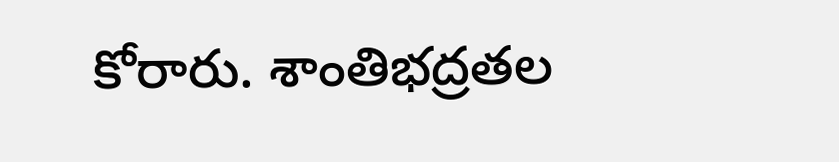కోరారు. శాంతిభద్రతల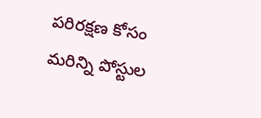పరిరక్షణ కోసం మరిన్ని పోస్టుల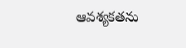ఆవశ్యకతను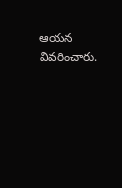ఆయన వివరించారు.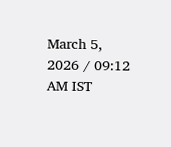March 5, 2026 / 09:12 AM IST